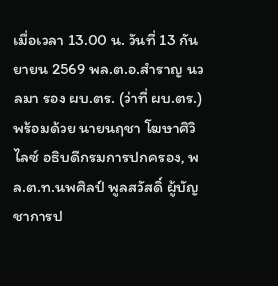เมื่อเวลา 13.00 น. วันที่ 13 กันยายน 2569 พล.ต.อ.สำราญ นวลมา รอง ผบ.ตร. (ว่าที่ ผบ.ตร.) พร้อมด้วย นายนฤชา โฆษาศิวิไลซ์ อธิบดีกรมการปกครอง, พล.ต.ท.นพศิลป์ พูลสวัสดิ์ ผู้บัญชาการป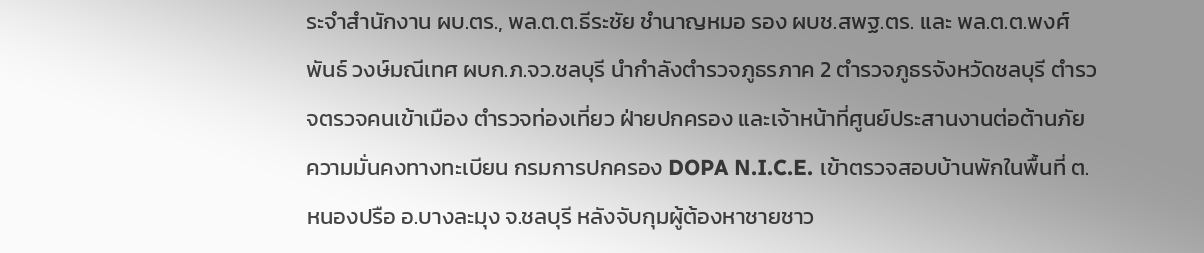ระจำสำนักงาน ผบ.ตร., พล.ต.ต.ธีระชัย ชำนาญหมอ รอง ผบช.สพฐ.ตร. และ พล.ต.ต.พงศ์พันธ์ วงษ์มณีเทศ ผบก.ภ.จว.ชลบุรี นำกำลังตำรวจภูธรภาค 2 ตำรวจภูธรจังหวัดชลบุรี ตำรวจตรวจคนเข้าเมือง ตำรวจท่องเที่ยว ฝ่ายปกครอง และเจ้าหน้าที่ศูนย์ประสานงานต่อต้านภัยความมั่นคงทางทะเบียน กรมการปกครอง DOPA N.I.C.E. เข้าตรวจสอบบ้านพักในพื้นที่ ต.หนองปรือ อ.บางละมุง จ.ชลบุรี หลังจับกุมผู้ต้องหาชายชาว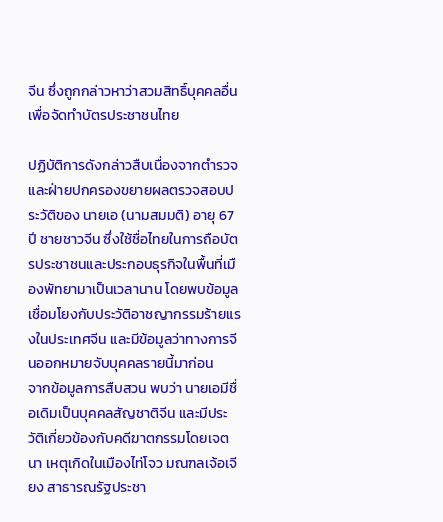จีน ซึ่งถูกกล่าวหาว่าสวมสิทธิ์บุคคลอื่นเพื่อจัดทำบัตรประชาชนไทย

ปฏิบัติการดังกล่าวสืบเนื่องจากตำรวจและฝ่ายปกครองขยายผลตรวจสอบประวัติของ นายเอ (นามสมมติ) อายุ 67 ปี ชายชาวจีน ซึ่งใช้ชื่อไทยในการถือบัตรประชาชนและประกอบธุรกิจในพื้นที่เมืองพัทยามาเป็นเวลานาน โดยพบข้อมูลเชื่อมโยงกับประวัติอาชญากรรมร้ายแรงในประเทศจีน และมีข้อมูลว่าทางการจีนออกหมายจับบุคคลรายนี้มาก่อน
จากข้อมูลการสืบสวน พบว่า นายเอมีชื่อเดิมเป็นบุคคลสัญชาติจีน และมีประวัติเกี่ยวข้องกับคดีฆาตกรรมโดยเจตนา เหตุเกิดในเมืองไท่โจว มณฑลเจ้อเจียง สาธารณรัฐประชา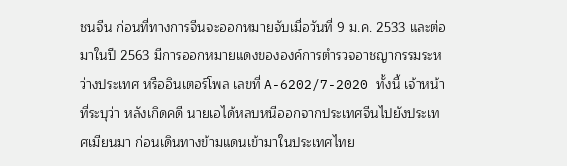ชนจีน ก่อนที่ทางการจีนจะออกหมายจับเมื่อวันที่ 9 ม.ค. 2533 และต่อมาในปี 2563 มีการออกหมายแดงขององค์การตำรวจอาชญากรรมระหว่างประเทศ หรืออินเตอร์โพล เลขที่ A-6202/7-2020 ทั้งนี้ เจ้าหน้าที่ระบุว่า หลังเกิดคดี นายเอได้หลบหนีออกจากประเทศจีนไปยังประเทศเมียนมา ก่อนเดินทางข้ามแดนเข้ามาในประเทศไทย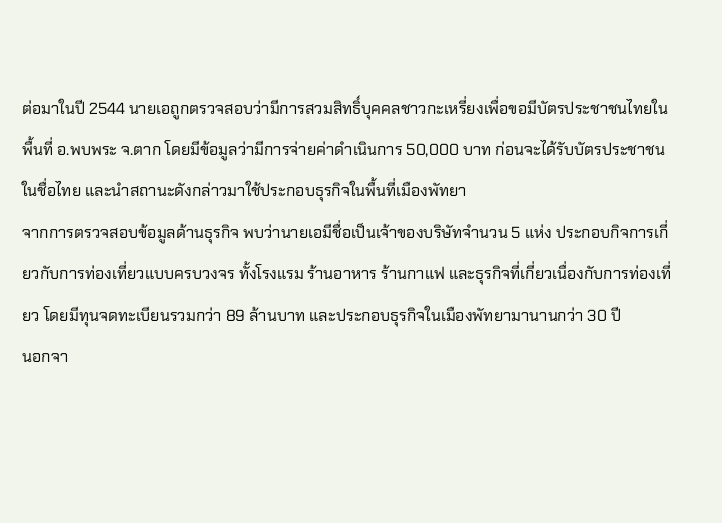ต่อมาในปี 2544 นายเอถูกตรวจสอบว่ามีการสวมสิทธิ์บุคคลชาวกะเหรี่ยงเพื่อขอมีบัตรประชาชนไทยในพื้นที่ อ.พบพระ จ.ตาก โดยมีข้อมูลว่ามีการจ่ายค่าดำเนินการ 50,000 บาท ก่อนจะได้รับบัตรประชาชนในชื่อไทย และนำสถานะดังกล่าวมาใช้ประกอบธุรกิจในพื้นที่เมืองพัทยา
จากการตรวจสอบข้อมูลด้านธุรกิจ พบว่านายเอมีชื่อเป็นเจ้าของบริษัทจำนวน 5 แห่ง ประกอบกิจการเกี่ยวกับการท่องเที่ยวแบบครบวงจร ทั้งโรงแรม ร้านอาหาร ร้านกาแฟ และธุรกิจที่เกี่ยวเนื่องกับการท่องเที่ยว โดยมีทุนจดทะเบียนรวมกว่า 89 ล้านบาท และประกอบธุรกิจในเมืองพัทยามานานกว่า 30 ปี
นอกจา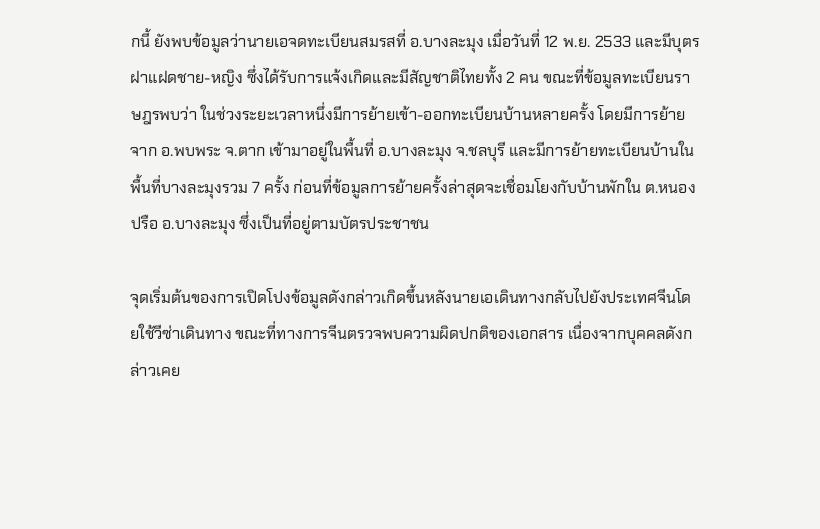กนี้ ยังพบข้อมูลว่านายเอจดทะเบียนสมรสที่ อ.บางละมุง เมื่อวันที่ 12 พ.ย. 2533 และมีบุตรฝาแฝดชาย-หญิง ซึ่งได้รับการแจ้งเกิดและมีสัญชาติไทยทั้ง 2 คน ขณะที่ข้อมูลทะเบียนราษฎรพบว่า ในช่วงระยะเวลาหนึ่งมีการย้ายเข้า-ออกทะเบียนบ้านหลายครั้ง โดยมีการย้ายจาก อ.พบพระ จ.ตาก เข้ามาอยู่ในพื้นที่ อ.บางละมุง จ.ชลบุรี และมีการย้ายทะเบียนบ้านในพื้นที่บางละมุงรวม 7 ครั้ง ก่อนที่ข้อมูลการย้ายครั้งล่าสุดจะเชื่อมโยงกับบ้านพักใน ต.หนองปรือ อ.บางละมุง ซึ่งเป็นที่อยู่ตามบัตรประชาชน

จุดเริ่มต้นของการเปิดโปงข้อมูลดังกล่าวเกิดขึ้นหลังนายเอเดินทางกลับไปยังประเทศจีนโดยใช้วีซ่าเดินทาง ขณะที่ทางการจีนตรวจพบความผิดปกติของเอกสาร เนื่องจากบุคคลดังกล่าวเคย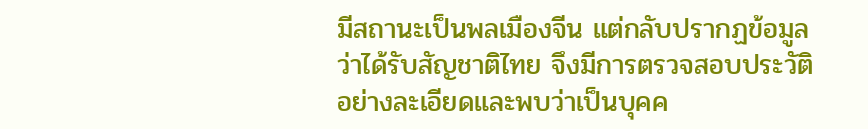มีสถานะเป็นพลเมืองจีน แต่กลับปรากฏข้อมูลว่าได้รับสัญชาติไทย จึงมีการตรวจสอบประวัติอย่างละเอียดและพบว่าเป็นบุคค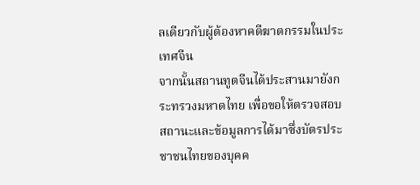ลเดียวกับผู้ต้องหาคดีฆาตกรรมในประเทศจีน
จากนั้นสถานทูตจีนได้ประสานมายังกระทรวงมหาดไทย เพื่อขอให้ตรวจสอบสถานะและข้อมูลการได้มาซึ่งบัตรประชาชนไทยของบุคค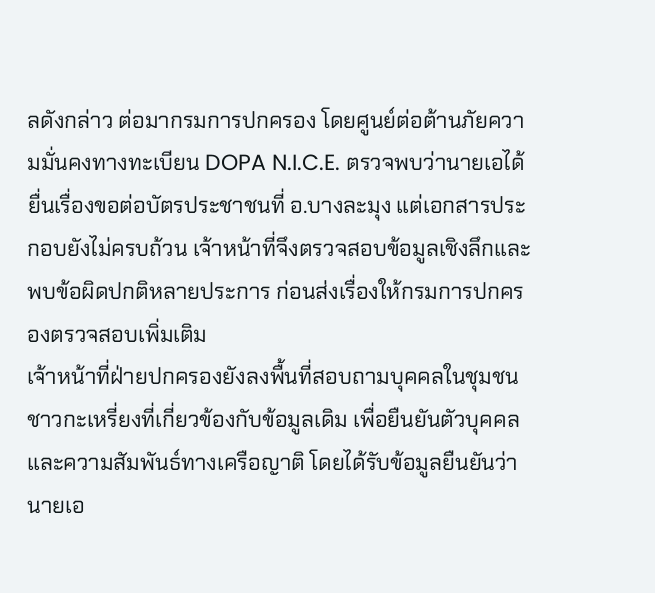ลดังกล่าว ต่อมากรมการปกครอง โดยศูนย์ต่อต้านภัยความมั่นคงทางทะเบียน DOPA N.I.C.E. ตรวจพบว่านายเอได้ยื่นเรื่องขอต่อบัตรประชาชนที่ อ.บางละมุง แต่เอกสารประกอบยังไม่ครบถ้วน เจ้าหน้าที่จึงตรวจสอบข้อมูลเชิงลึกและพบข้อผิดปกติหลายประการ ก่อนส่งเรื่องให้กรมการปกครองตรวจสอบเพิ่มเติม
เจ้าหน้าที่ฝ่ายปกครองยังลงพื้นที่สอบถามบุคคลในชุมชนชาวกะเหรี่ยงที่เกี่ยวข้องกับข้อมูลเดิม เพื่อยืนยันตัวบุคคลและความสัมพันธ์ทางเครือญาติ โดยได้รับข้อมูลยืนยันว่า นายเอ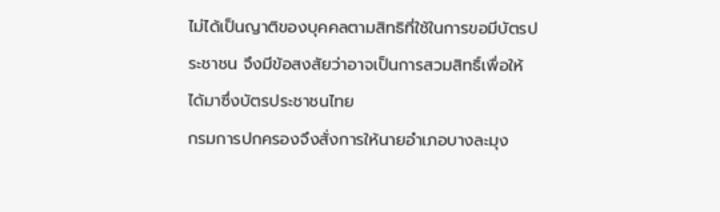ไม่ได้เป็นญาติของบุคคลตามสิทธิที่ใช้ในการขอมีบัตรประชาชน จึงมีข้อสงสัยว่าอาจเป็นการสวมสิทธิ์เพื่อให้ได้มาซึ่งบัตรประชาชนไทย
กรมการปกครองจึงสั่งการให้นายอำเภอบางละมุง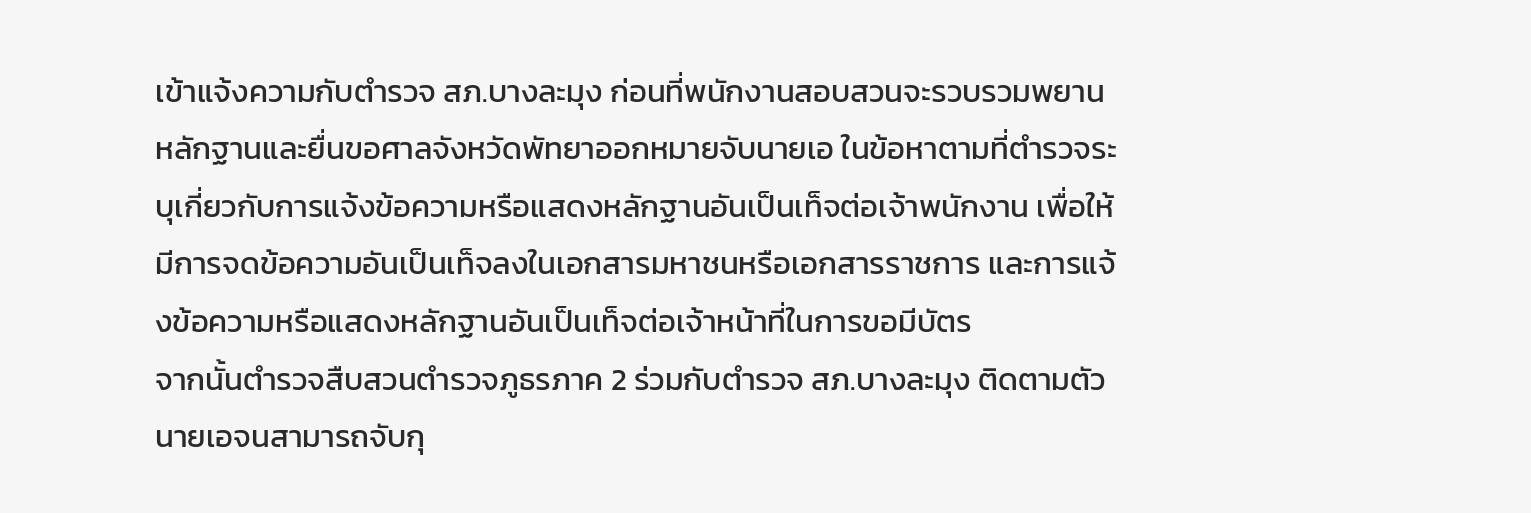เข้าแจ้งความกับตำรวจ สภ.บางละมุง ก่อนที่พนักงานสอบสวนจะรวบรวมพยานหลักฐานและยื่นขอศาลจังหวัดพัทยาออกหมายจับนายเอ ในข้อหาตามที่ตำรวจระบุเกี่ยวกับการแจ้งข้อความหรือแสดงหลักฐานอันเป็นเท็จต่อเจ้าพนักงาน เพื่อให้มีการจดข้อความอันเป็นเท็จลงในเอกสารมหาชนหรือเอกสารราชการ และการแจ้งข้อความหรือแสดงหลักฐานอันเป็นเท็จต่อเจ้าหน้าที่ในการขอมีบัตร
จากนั้นตำรวจสืบสวนตำรวจภูธรภาค 2 ร่วมกับตำรวจ สภ.บางละมุง ติดตามตัวนายเอจนสามารถจับกุ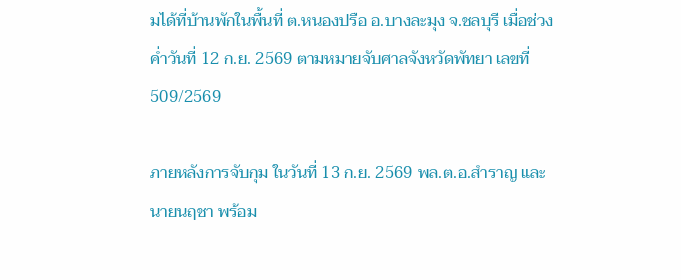มได้ที่บ้านพักในพื้นที่ ต.หนองปรือ อ.บางละมุง จ.ชลบุรี เมื่อช่วงค่ำวันที่ 12 ก.ย. 2569 ตามหมายจับศาลจังหวัดพัทยา เลขที่ 509/2569

ภายหลังการจับกุม ในวันที่ 13 ก.ย. 2569 พล.ต.อ.สำราญ และนายนฤชา พร้อม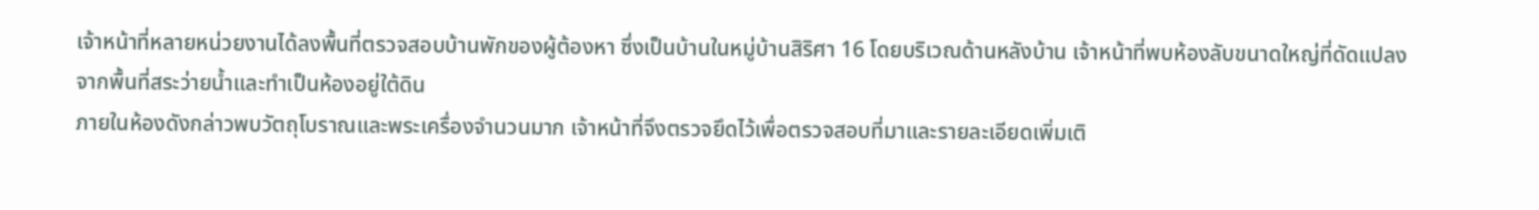เจ้าหน้าที่หลายหน่วยงานได้ลงพื้นที่ตรวจสอบบ้านพักของผู้ต้องหา ซึ่งเป็นบ้านในหมู่บ้านสิริศา 16 โดยบริเวณด้านหลังบ้าน เจ้าหน้าที่พบห้องลับขนาดใหญ่ที่ดัดแปลงจากพื้นที่สระว่ายน้ำและทำเป็นห้องอยู่ใต้ดิน
ภายในห้องดังกล่าวพบวัตถุโบราณและพระเครื่องจำนวนมาก เจ้าหน้าที่จึงตรวจยึดไว้เพื่อตรวจสอบที่มาและรายละเอียดเพิ่มเติ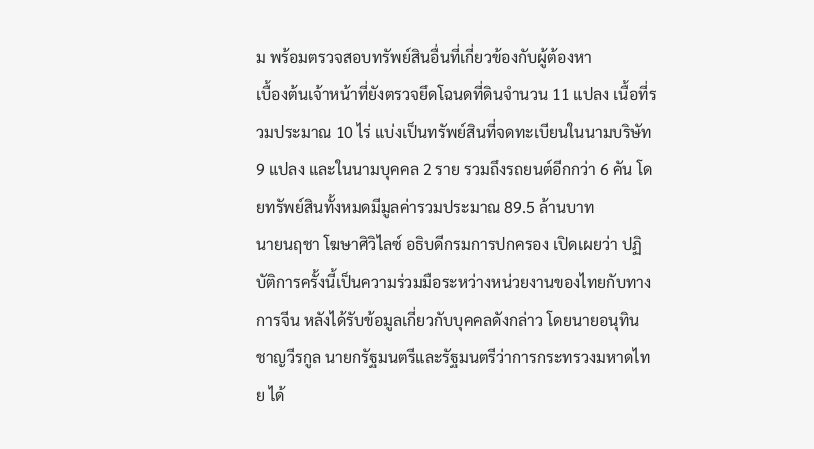ม พร้อมตรวจสอบทรัพย์สินอื่นที่เกี่ยวข้องกับผู้ต้องหา
เบื้องต้นเจ้าหน้าที่ยังตรวจยึดโฉนดที่ดินจำนวน 11 แปลง เนื้อที่รวมประมาณ 10 ไร่ แบ่งเป็นทรัพย์สินที่จดทะเบียนในนามบริษัท 9 แปลง และในนามบุคคล 2 ราย รวมถึงรถยนต์อีกกว่า 6 คัน โดยทรัพย์สินทั้งหมดมีมูลค่ารวมประมาณ 89.5 ล้านบาท
นายนฤชา โฆษาศิวิไลซ์ อธิบดีกรมการปกครอง เปิดเผยว่า ปฏิบัติการครั้งนี้เป็นความร่วมมือระหว่างหน่วยงานของไทยกับทางการจีน หลังได้รับข้อมูลเกี่ยวกับบุคคลดังกล่าว โดยนายอนุทิน ชาญวีรกูล นายกรัฐมนตรีและรัฐมนตรีว่าการกระทรวงมหาดไทย ได้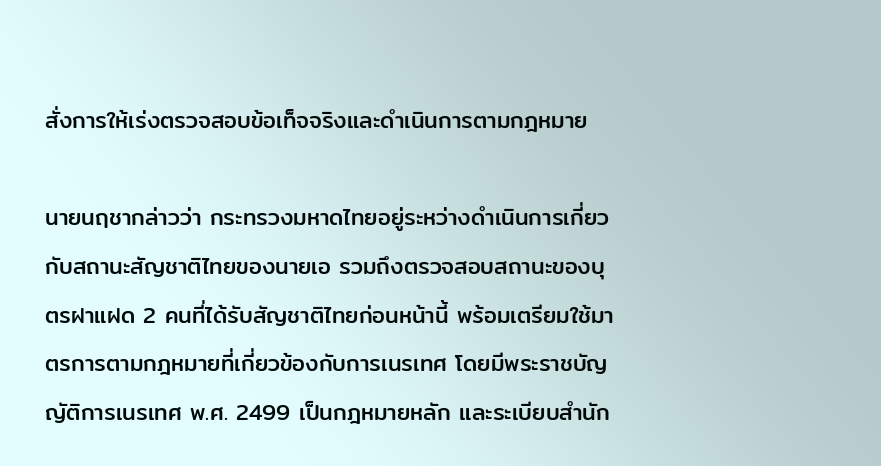สั่งการให้เร่งตรวจสอบข้อเท็จจริงและดำเนินการตามกฎหมาย

นายนฤชากล่าวว่า กระทรวงมหาดไทยอยู่ระหว่างดำเนินการเกี่ยวกับสถานะสัญชาติไทยของนายเอ รวมถึงตรวจสอบสถานะของบุตรฝาแฝด 2 คนที่ได้รับสัญชาติไทยก่อนหน้านี้ พร้อมเตรียมใช้มาตรการตามกฎหมายที่เกี่ยวข้องกับการเนรเทศ โดยมีพระราชบัญญัติการเนรเทศ พ.ศ. 2499 เป็นกฎหมายหลัก และระเบียบสำนัก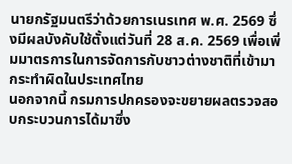นายกรัฐมนตรีว่าด้วยการเนรเทศ พ.ศ. 2569 ซึ่งมีผลบังคับใช้ตั้งแต่วันที่ 28 ส.ค. 2569 เพื่อเพิ่มมาตรการในการจัดการกับชาวต่างชาติที่เข้ามากระทำผิดในประเทศไทย
นอกจากนี้ กรมการปกครองจะขยายผลตรวจสอบกระบวนการได้มาซึ่ง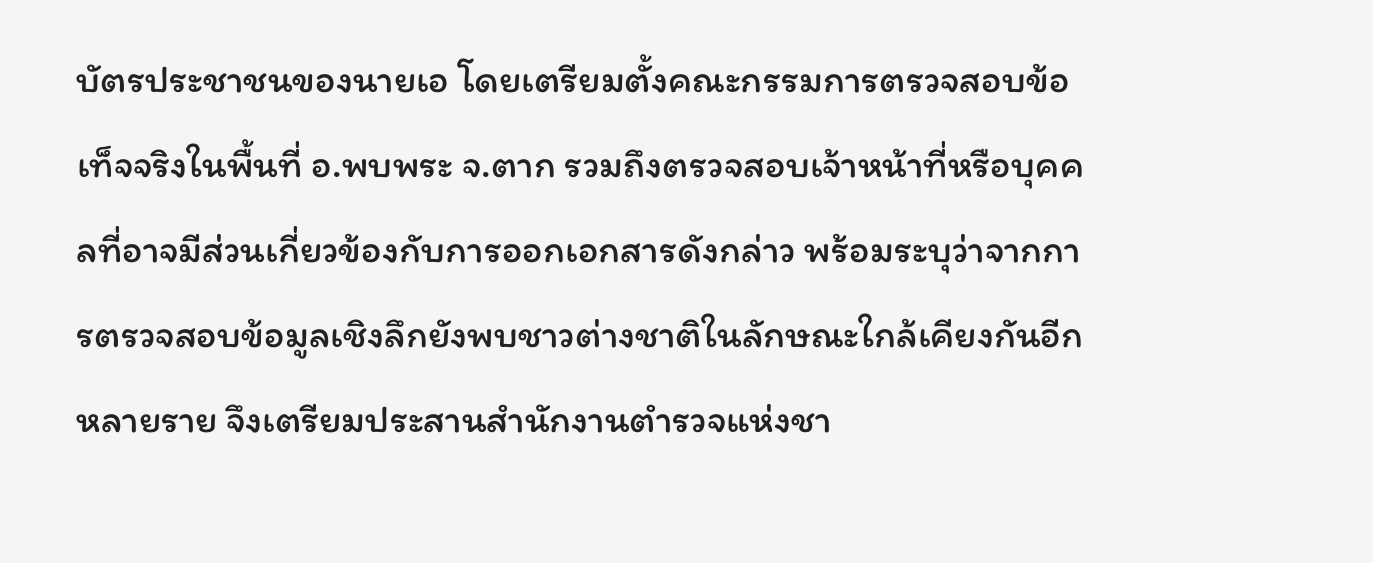บัตรประชาชนของนายเอ โดยเตรียมตั้งคณะกรรมการตรวจสอบข้อเท็จจริงในพื้นที่ อ.พบพระ จ.ตาก รวมถึงตรวจสอบเจ้าหน้าที่หรือบุคคลที่อาจมีส่วนเกี่ยวข้องกับการออกเอกสารดังกล่าว พร้อมระบุว่าจากการตรวจสอบข้อมูลเชิงลึกยังพบชาวต่างชาติในลักษณะใกล้เคียงกันอีกหลายราย จึงเตรียมประสานสำนักงานตำรวจแห่งชา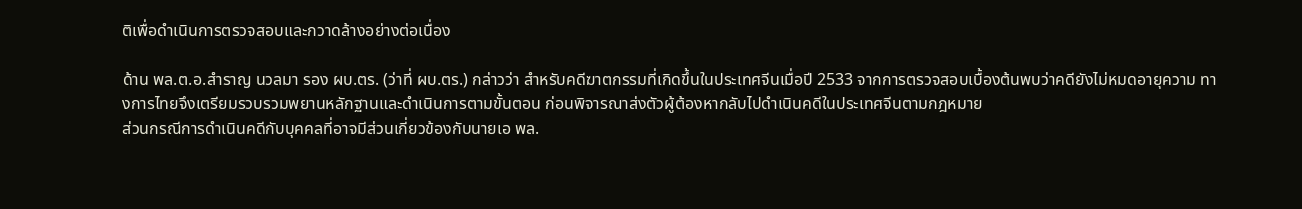ติเพื่อดำเนินการตรวจสอบและกวาดล้างอย่างต่อเนื่อง

ด้าน พล.ต.อ.สำราญ นวลมา รอง ผบ.ตร. (ว่าที่ ผบ.ตร.) กล่าวว่า สำหรับคดีฆาตกรรมที่เกิดขึ้นในประเทศจีนเมื่อปี 2533 จากการตรวจสอบเบื้องต้นพบว่าคดียังไม่หมดอายุความ ทางการไทยจึงเตรียมรวบรวมพยานหลักฐานและดำเนินการตามขั้นตอน ก่อนพิจารณาส่งตัวผู้ต้องหากลับไปดำเนินคดีในประเทศจีนตามกฎหมาย
ส่วนกรณีการดำเนินคดีกับบุคคลที่อาจมีส่วนเกี่ยวข้องกับนายเอ พล.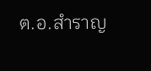ต.อ.สำราญ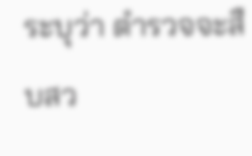ระบุว่า ตำรวจจะสืบสว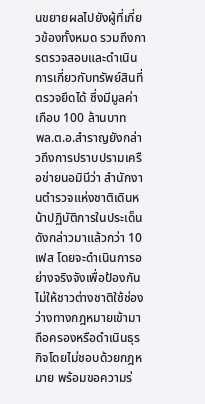นขยายผลไปยังผู้ที่เกี่ยวข้องทั้งหมด รวมถึงการตรวจสอบและดำเนินการเกี่ยวกับทรัพย์สินที่ตรวจยึดได้ ซึ่งมีมูลค่าเกือบ 100 ล้านบาท
พล.ต.อ.สำราญยังกล่าวถึงการปราบปรามเครือข่ายนอมินีว่า สำนักงานตำรวจแห่งชาติเดินหน้าปฏิบัติการในประเด็นดังกล่าวมาแล้วกว่า 10 เฟส โดยจะดำเนินการอย่างจริงจังเพื่อป้องกันไม่ให้ชาวต่างชาติใช้ช่องว่างทางกฎหมายเข้ามาถือครองหรือดำเนินธุรกิจโดยไม่ชอบด้วยกฎหมาย พร้อมขอความร่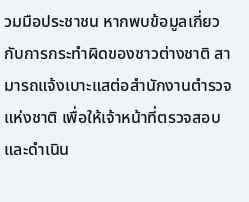วมมือประชาชน หากพบข้อมูลเกี่ยวกับการกระทำผิดของชาวต่างชาติ สามารถแจ้งเบาะแสต่อสำนักงานตำรวจแห่งชาติ เพื่อให้เจ้าหน้าที่ตรวจสอบและดำเนิน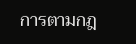การตามกฎ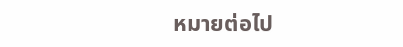หมายต่อไป